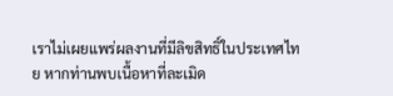เราไม่เผยแพร่ผลงานที่มีลิขสิทธิ์ในประเทศไทย หากท่านพบเนื้อหาที่ละเมิด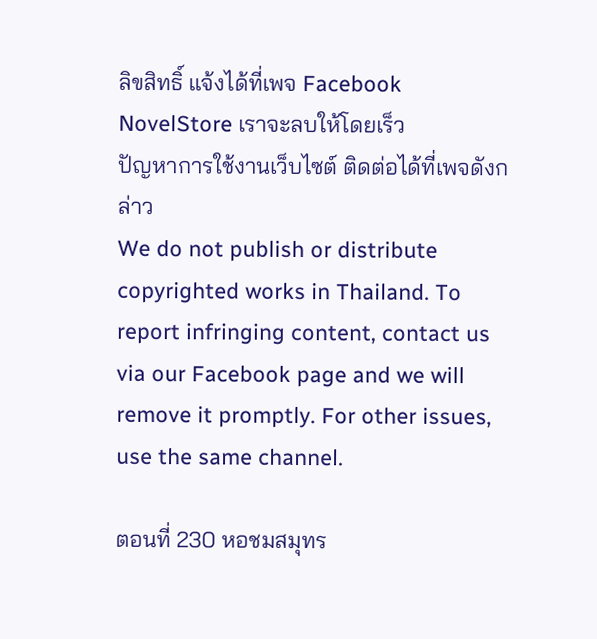ลิขสิทธิ์ แจ้งได้ที่เพจ Facebook NovelStore เราจะลบให้โดยเร็ว
ปัญหาการใช้งานเว็บไซต์ ติดต่อได้ที่เพจดังกล่าว
We do not publish or distribute copyrighted works in Thailand. To report infringing content, contact us via our Facebook page and we will remove it promptly. For other issues, use the same channel.

ตอนที่ 230 หอชมสมุทร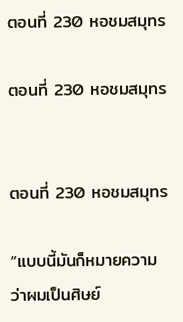ตอนที่ 230 หอชมสมุทร

ตอนที่ 230 หอชมสมุทร


ตอนที่ 230 หอชมสมุทร

“แบบนี้มันก็หมายความว่าผมเป็นศิษย์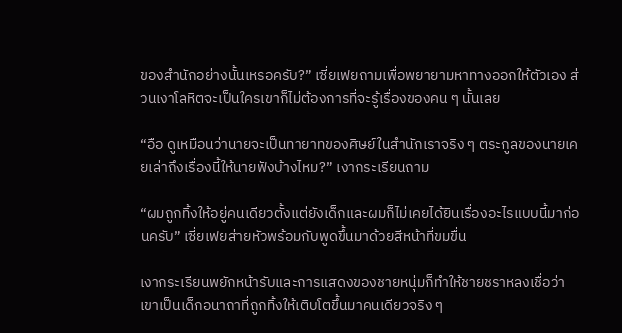ของสำนักอย่างนั้นเหรอครับ?” เซี่ยเฟยถามเพื่อพยายามหาทางออกให้ตัวเอง ส่วนเงาโลหิตจะเป็นใครเขาก็ไม่ต้องการที่จะรู้เรื่องของคน ๆ นั้นเลย

“อือ ดูเหมือนว่านายจะเป็นทายาทของศิษย์ในสำนักเราจริง ๆ ตระกูลของนายเคยเล่าถึงเรื่องนี้ให้นายฟังบ้างไหม?” เงากระเรียนถาม

“ผมถูกทิ้งให้อยู่คนเดียวตั้งแต่ยังเด็กและผมก็ไม่เคยได้ยินเรื่องอะไรแบบนี้มาก่อนครับ” เซี่ยเฟยส่ายหัวพร้อมกับพูดขึ้นมาด้วยสีหน้าที่ขมขื่น

เงากระเรียนพยักหน้ารับและการแสดงของชายหนุ่มก็ทำให้ชายชราหลงเชื่อว่าเขาเป็นเด็กอนาถาที่ถูกทิ้งให้เติบโตขึ้นมาคนเดียวจริง ๆ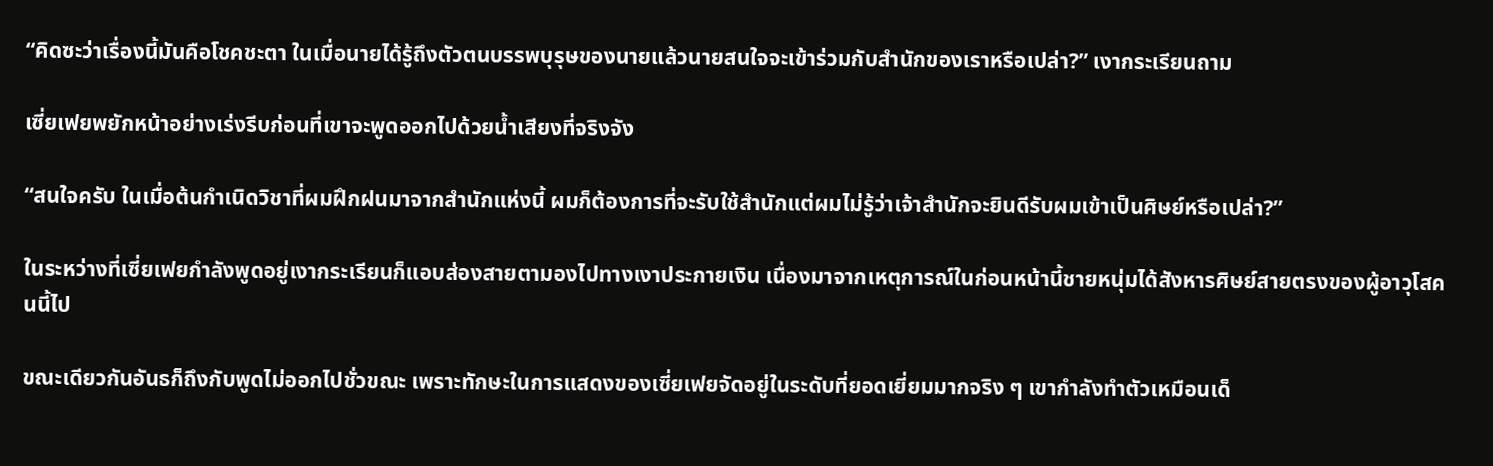“คิดซะว่าเรื่องนี้มันคือโชคชะตา ในเมื่อนายได้รู้ถึงตัวตนบรรพบุรุษของนายแล้วนายสนใจจะเข้าร่วมกับสำนักของเราหรือเปล่า?” เงากระเรียนถาม

เซี่ยเฟยพยักหน้าอย่างเร่งรีบก่อนที่เขาจะพูดออกไปด้วยน้ำเสียงที่จริงจัง

“สนใจครับ ในเมื่อต้นกำเนิดวิชาที่ผมฝึกฝนมาจากสำนักแห่งนี้ ผมก็ต้องการที่จะรับใช้สำนักแต่ผมไม่รู้ว่าเจ้าสำนักจะยินดีรับผมเข้าเป็นศิษย์หรือเปล่า?”

ในระหว่างที่เซี่ยเฟยกำลังพูดอยู่เงากระเรียนก็แอบส่องสายตามองไปทางเงาประกายเงิน เนื่องมาจากเหตุการณ์ในก่อนหน้านี้ชายหนุ่มได้สังหารศิษย์สายตรงของผู้อาวุโสคนนี้ไป

ขณะเดียวกันอันธก็ถึงกับพูดไม่ออกไปชั่วขณะ เพราะทักษะในการแสดงของเซี่ยเฟยจัดอยู่ในระดับที่ยอดเยี่ยมมากจริง ๆ เขากำลังทำตัวเหมือนเด็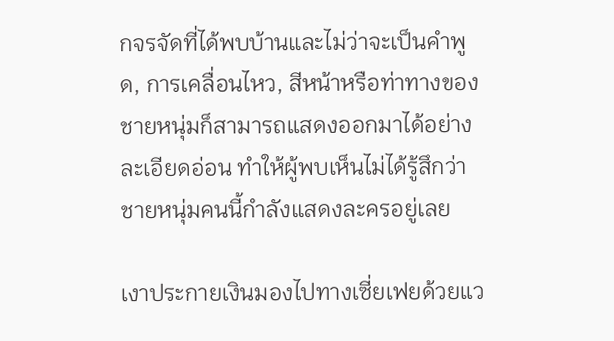กจรจัดที่ได้พบบ้านและไม่ว่าจะเป็นคำพูด, การเคลื่อนไหว, สีหน้าหรือท่าทางของชายหนุ่มก็สามารถแสดงออกมาได้อย่างละเอียดอ่อน ทำให้ผู้พบเห็นไม่ได้รู้สึกว่าชายหนุ่มคนนี้กำลังแสดงละครอยู่เลย

เงาประกายเงินมองไปทางเซี่ยเฟยด้วยแว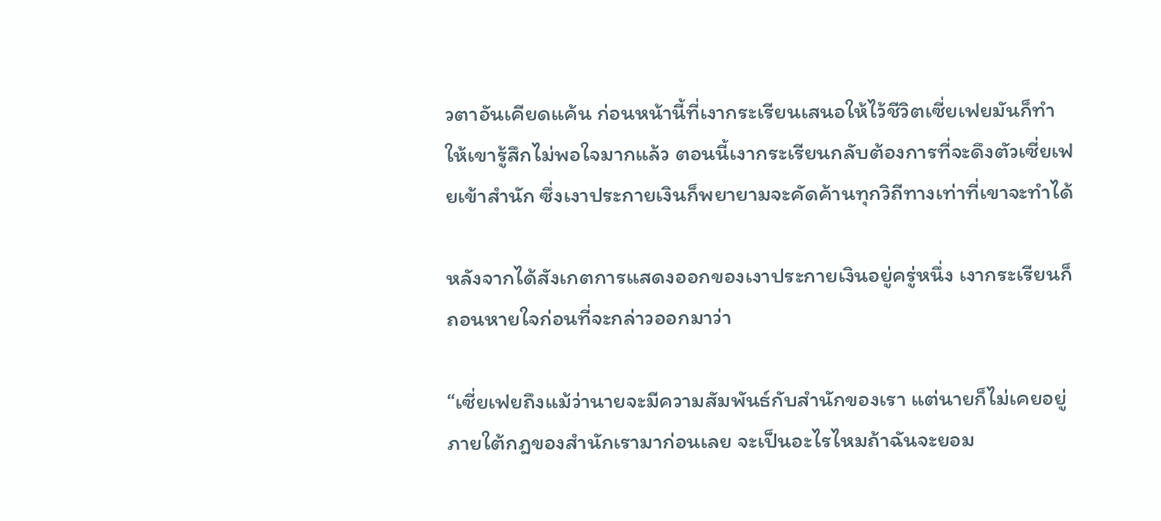วตาอันเคียดแค้น ก่อนหน้านี้ที่เงากระเรียนเสนอให้ไว้ชีวิตเซี่ยเฟยมันก็ทำให้เขารู้สึกไม่พอใจมากแล้ว ตอนนี้เงากระเรียนกลับต้องการที่จะดึงตัวเซี่ยเฟยเข้าสำนัก ซึ่งเงาประกายเงินก็พยายามจะคัดค้านทุกวิถีทางเท่าที่เขาจะทำได้

หลังจากได้สังเกตการแสดงออกของเงาประกายเงินอยู่ครู่หนึ่ง เงากระเรียนก็ถอนหายใจก่อนที่จะกล่าวออกมาว่า

“เซี่ยเฟยถึงแม้ว่านายจะมีความสัมพันธ์กับสำนักของเรา แต่นายก็ไม่เคยอยู่ภายใต้กฎของสำนักเรามาก่อนเลย จะเป็นอะไรไหมถ้าฉันจะยอม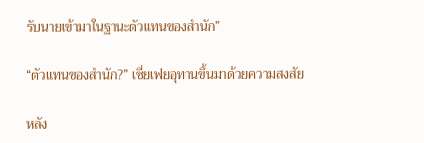รับนายเข้ามาในฐานะตัวแทนของสำนัก”

“ตัวแทนของสำนัก?” เซี่ยเฟยอุทานขึ้นมาด้วยความสงสัย

หลัง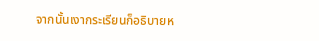จากนั้นเงากระเรียนก็อธิบายห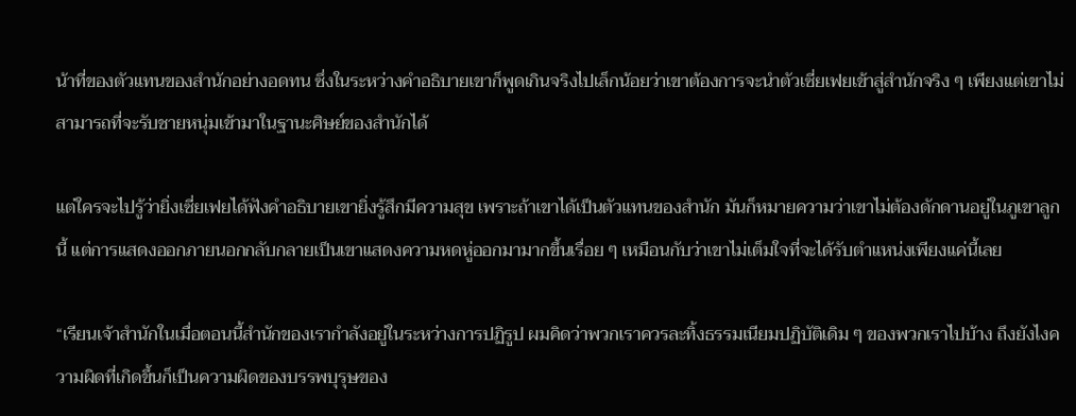น้าที่ของตัวแทนของสำนักอย่างอดทน ซึ่งในระหว่างคำอธิบายเขาก็พูดเกินจริงไปเล็กน้อยว่าเขาต้องการจะนำตัวเซี่ยเฟยเข้าสู่สำนักจริง ๆ เพียงแต่เขาไม่สามารถที่จะรับชายหนุ่มเข้ามาในฐานะศิษย์ของสำนักได้

แต่ใครจะไปรู้ว่ายิ่งเซี่ยเฟยได้ฟังคำอธิบายเขายิ่งรู้สึกมีความสุข เพราะถ้าเขาได้เป็นตัวแทนของสำนัก มันก็หมายความว่าเขาไม่ต้องดักดานอยู่ในภูเขาลูกนี้ แต่การแสดงออกภายนอกกลับกลายเป็นเขาแสดงความหดหู่ออกมามากขึ้นเรื่อย ๆ เหมือนกับว่าเขาไม่เต็มใจที่จะได้รับตำแหน่งเพียงแค่นี้เลย

“เรียนเจ้าสำนักในเมื่อตอนนี้สำนักของเรากำลังอยู่ในระหว่างการปฏิรูป ผมคิดว่าพวกเราควรละทิ้งธรรมเนียมปฏิบัติเดิม ๆ ของพวกเราไปบ้าง ถึงยังไงความผิดที่เกิดขึ้นก็เป็นความผิดของบรรพบุรุษของ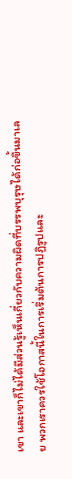เขา และเขาก็ไม่ได้มีส่วนรู้เห็นเกี่ยวกับความผิดที่บรรพบุรุษได้ก่อขึ้นมาเลย พวกเราควรใช้โอกาสนี้ในการเริ่มต้นการปฏิรูปและ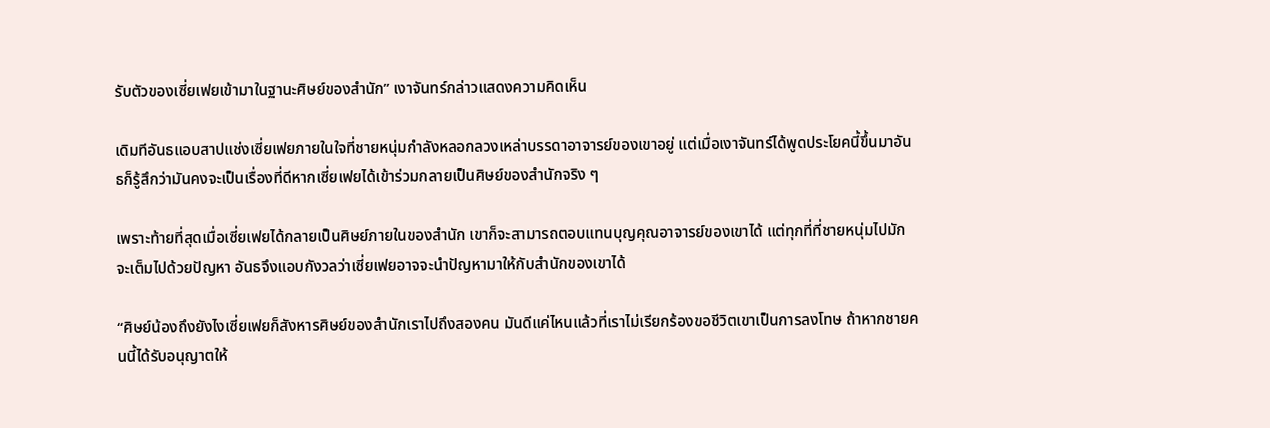รับตัวของเซี่ยเฟยเข้ามาในฐานะศิษย์ของสำนัก” เงาจันทร์กล่าวแสดงความคิดเห็น

เดิมทีอันธแอบสาปแช่งเซี่ยเฟยภายในใจที่ชายหนุ่มกำลังหลอกลวงเหล่าบรรดาอาจารย์ของเขาอยู่ แต่เมื่อเงาจันทร์ได้พูดประโยคนี้ขึ้นมาอันธก็รู้สึกว่ามันคงจะเป็นเรื่องที่ดีหากเซี่ยเฟยได้เข้าร่วมกลายเป็นศิษย์ของสำนักจริง ๆ

เพราะท้ายที่สุดเมื่อเซี่ยเฟยได้กลายเป็นศิษย์ภายในของสำนัก เขาก็จะสามารถตอบแทนบุญคุณอาจารย์ของเขาได้ แต่ทุกที่ที่ชายหนุ่มไปมักจะเต็มไปด้วยปัญหา อันธจึงแอบกังวลว่าเซี่ยเฟยอาจจะนำปัญหามาให้กับสำนักของเขาได้

“ศิษย์น้องถึงยังไงเซี่ยเฟยก็สังหารศิษย์ของสำนักเราไปถึงสองคน มันดีแค่ไหนแล้วที่เราไม่เรียกร้องขอชีวิตเขาเป็นการลงโทษ ถ้าหากชายคนนี้ได้รับอนุญาตให้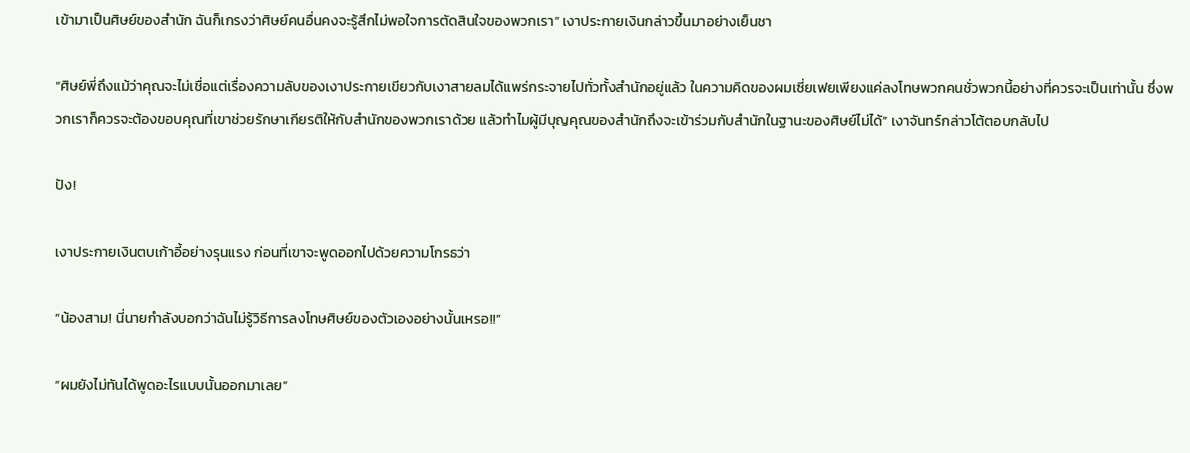เข้ามาเป็นศิษย์ของสำนัก ฉันก็เกรงว่าศิษย์คนอื่นคงจะรู้สึกไม่พอใจการตัดสินใจของพวกเรา” เงาประกายเงินกล่าวขึ้นมาอย่างเย็นชา

“ศิษย์พี่ถึงแม้ว่าคุณจะไม่เชื่อแต่เรื่องความลับของเงาประกายเขียวกับเงาสายลมได้แพร่กระจายไปทั่วทั้งสำนักอยู่แล้ว ในความคิดของผมเซี่ยเฟยเพียงแค่ลงโทษพวกคนชั่วพวกนี้อย่างที่ควรจะเป็นเท่านั้น ซึ่งพวกเราก็ควรจะต้องขอบคุณที่เขาช่วยรักษาเกียรติให้กับสำนักของพวกเราด้วย แล้วทำไมผู้มีบุญคุณของสำนักถึงจะเข้าร่วมกับสำนักในฐานะของศิษย์ไม่ได้” เงาจันทร์กล่าวโต้ตอบกลับไป

ปัง!

เงาประกายเงินตบเก้าอี้อย่างรุนแรง ก่อนที่เขาจะพูดออกไปด้วยความโกรธว่า

“น้องสาม! นี่นายกำลังบอกว่าฉันไม่รู้วิธีการลงโทษศิษย์ของตัวเองอย่างนั้นเหรอ!!”

“ผมยังไม่ทันได้พูดอะไรแบบนั้นออกมาเลย”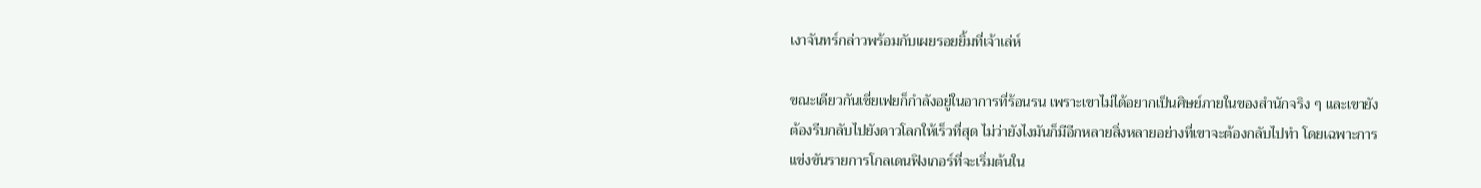เงาจันทร์กล่าวพร้อมกับเผยรอยยิ้มที่เจ้าเล่ห์

ขณะเดียวกันเซี่ยเฟยก็กำลังอยู่ในอาการที่ร้อนรน เพราะเขาไม่ได้อยากเป็นศิษย์ภายในของสำนักจริง ๆ และเขายังต้องรีบกลับไปยังดาวโลกให้เร็วที่สุด ไม่ว่ายังไงมันก็มีอีกหลายสิ่งหลายอย่างที่เขาจะต้องกลับไปทำ โดยเฉพาะการแข่งขันรายการโกลเดนฟิงเกอร์ที่จะเริ่มต้นใน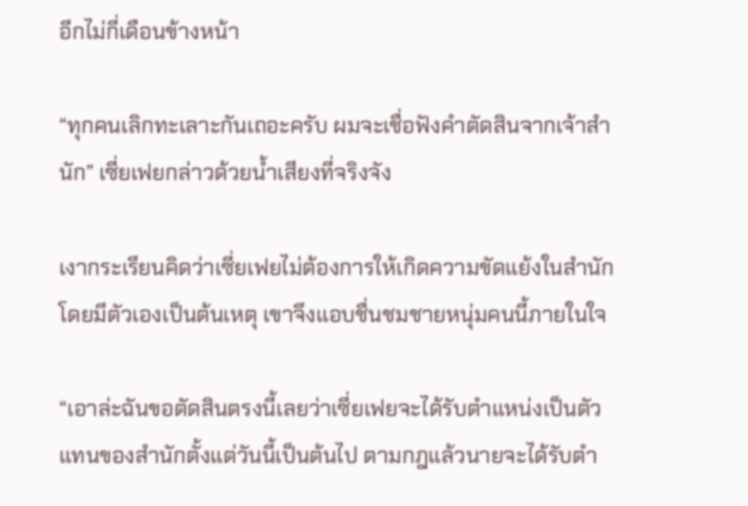อีกไม่กี่เดือนข้างหน้า

“ทุกคนเลิกทะเลาะกันเถอะครับ ผมจะเชื่อฟังคำตัดสินจากเจ้าสำนัก” เซี่ยเฟยกล่าวด้วยน้ำเสียงที่จริงจัง

เงากระเรียนคิดว่าเซี่ยเฟยไม่ต้องการให้เกิดความขัดแย้งในสำนักโดยมีตัวเองเป็นต้นเหตุ เขาจึงแอบชื่นชมชายหนุ่มคนนี้ภายในใจ

“เอาล่ะฉันขอตัดสินตรงนี้เลยว่าเซี่ยเฟยจะได้รับตำแหน่งเป็นตัวแทนของสำนักตั้งแต่วันนี้เป็นต้นไป ตามกฎแล้วนายจะได้รับตำ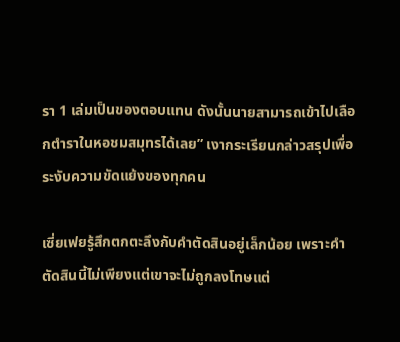รา 1 เล่มเป็นของตอบแทน ดังนั้นนายสามารถเข้าไปเลือกตำราในหอชมสมุทรได้เลย” เงากระเรียนกล่าวสรุปเพื่อระงับความขัดแย้งของทุกคน

เซี่ยเฟยรู้สึกตกตะลึงกับคำตัดสินอยู่เล็กน้อย เพราะคำตัดสินนี้ไม่เพียงแต่เขาจะไม่ถูกลงโทษแต่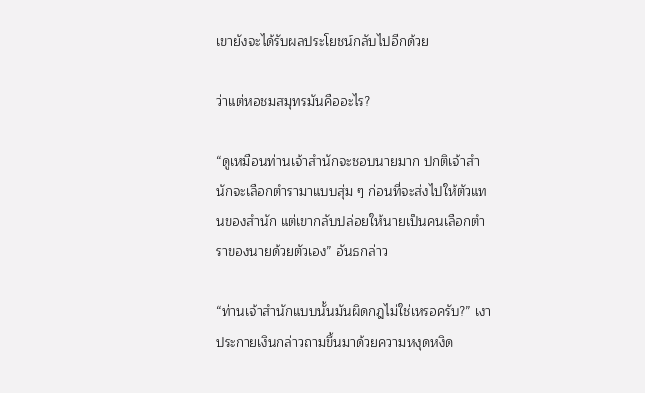เขายังจะได้รับผลประโยชน์กลับไปอีกด้วย

ว่าแต่หอชมสมุทรมันคืออะไร?

“ดูเหมือนท่านเจ้าสำนักจะชอบนายมาก ปกติเจ้าสำนักจะเลือกตำรามาแบบสุ่ม ๆ ก่อนที่จะส่งไปให้ตัวแทนของสำนัก แต่เขากลับปล่อยให้นายเป็นคนเลือกตำราของนายด้วยตัวเอง” อันธกล่าว

“ท่านเจ้าสำนักแบบนั้นมันผิดกฎไม่ใช่เหรอครับ?” เงาประกายเงินกล่าวถามขึ้นมาด้วยความหงุดหงิด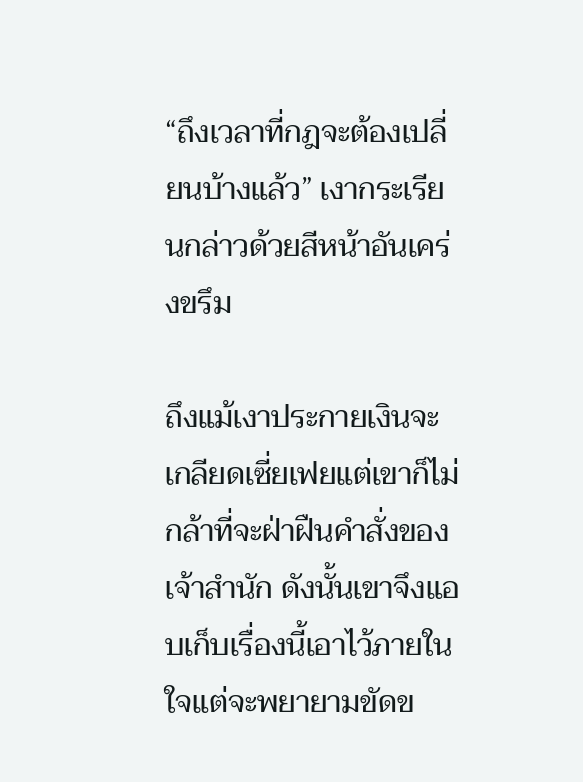“ถึงเวลาที่กฎจะต้องเปลี่ยนบ้างแล้ว” เงากระเรียนกล่าวด้วยสีหน้าอันเคร่งขรึม

ถึงแม้เงาประกายเงินจะเกลียดเซี่ยเฟยแต่เขาก็ไม่กล้าที่จะฝ่าฝืนคำสั่งของเจ้าสำนัก ดังนั้นเขาจึงแอบเก็บเรื่องนี้เอาไว้ภายในใจแต่จะพยายามขัดข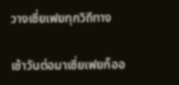วางเซี่ยเฟยทุกวิถีทาง

เช้าวันต่อมาเซี่ยเฟยก็ออ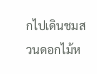กไปเดินชมสวนดอกไม้ห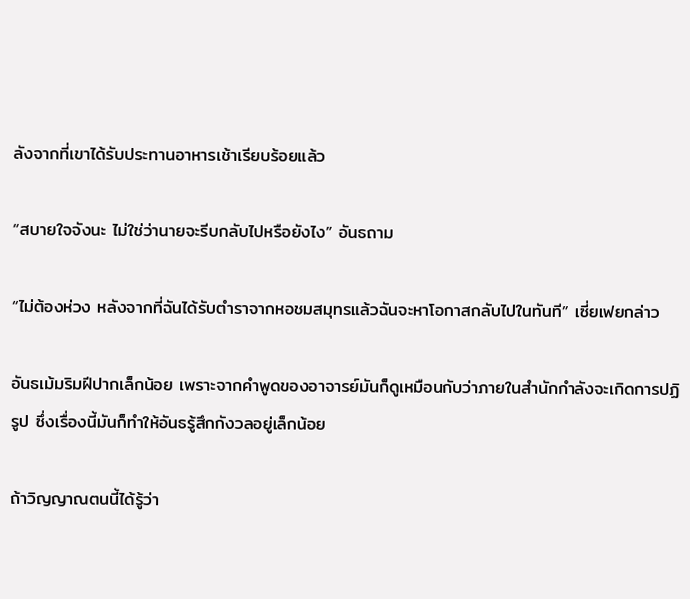ลังจากที่เขาได้รับประทานอาหารเช้าเรียบร้อยแล้ว

“สบายใจจังนะ ไม่ใช่ว่านายจะรีบกลับไปหรือยังไง” อันธถาม

“ไม่ต้องห่วง หลังจากที่ฉันได้รับตำราจากหอชมสมุทรแล้วฉันจะหาโอกาสกลับไปในทันที” เซี่ยเฟยกล่าว

อันธเม้มริมฝีปากเล็กน้อย เพราะจากคำพูดของอาจารย์มันก็ดูเหมือนกับว่าภายในสำนักกำลังจะเกิดการปฏิรูป ซึ่งเรื่องนี้มันก็ทำให้อันธรู้สึกกังวลอยู่เล็กน้อย

ถ้าวิญญาณตนนี้ได้รู้ว่า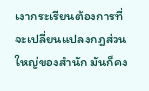เงากระเรียนต้องการที่จะเปลี่ยนแปลงกฎส่วนใหญ่ของสำนัก มันก็คง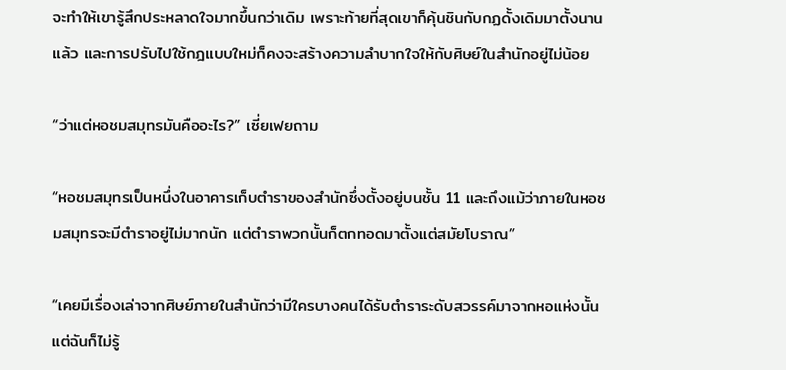จะทำให้เขารู้สึกประหลาดใจมากขึ้นกว่าเดิม เพราะท้ายที่สุดเขาก็คุ้นชินกับกฏดั้งเดิมมาตั้งนานแล้ว และการปรับไปใช้กฎแบบใหม่ก็คงจะสร้างความลำบากใจให้กับศิษย์ในสำนักอยู่ไม่น้อย

“ว่าแต่หอชมสมุทรมันคืออะไร?” เซี่ยเฟยถาม

“หอชมสมุทรเป็นหนึ่งในอาคารเก็บตำราของสำนักซึ่งตั้งอยู่บนชั้น 11 และถึงแม้ว่าภายในหอชมสมุทรจะมีตำราอยู่ไม่มากนัก แต่ตำราพวกนั้นก็ตกทอดมาตั้งแต่สมัยโบราณ”

“เคยมีเรื่องเล่าจากศิษย์ภายในสำนักว่ามีใครบางคนได้รับตำราระดับสวรรค์มาจากหอแห่งนั้น แต่ฉันก็ไม่รู้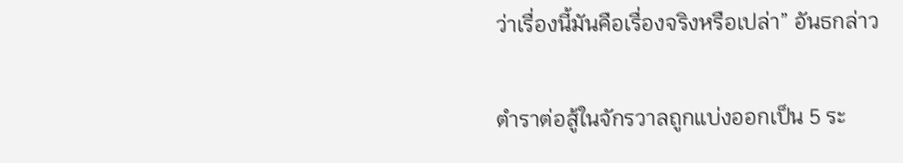ว่าเรื่องนี้มันคือเรื่องจริงหรือเปล่า” อันธกล่าว

ตำราต่อสู้ในจักรวาลถูกแบ่งออกเป็น 5 ระ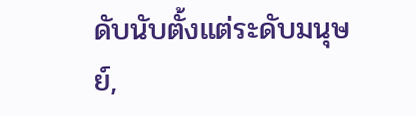ดับนับตั้งแต่ระดับมนุษย์,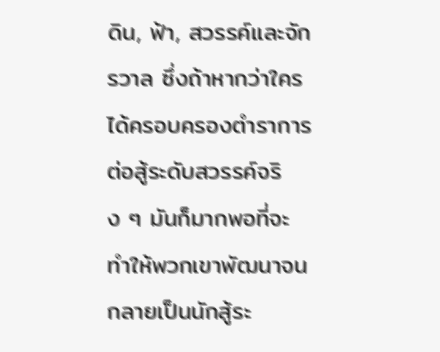ดิน, ฟ้า, สวรรค์และจักรวาล ซึ่งถ้าหากว่าใครได้ครอบครองตำราการต่อสู้ระดับสวรรค์จริง ๆ มันก็มากพอที่จะทำให้พวกเขาพัฒนาจนกลายเป็นนักสู้ระ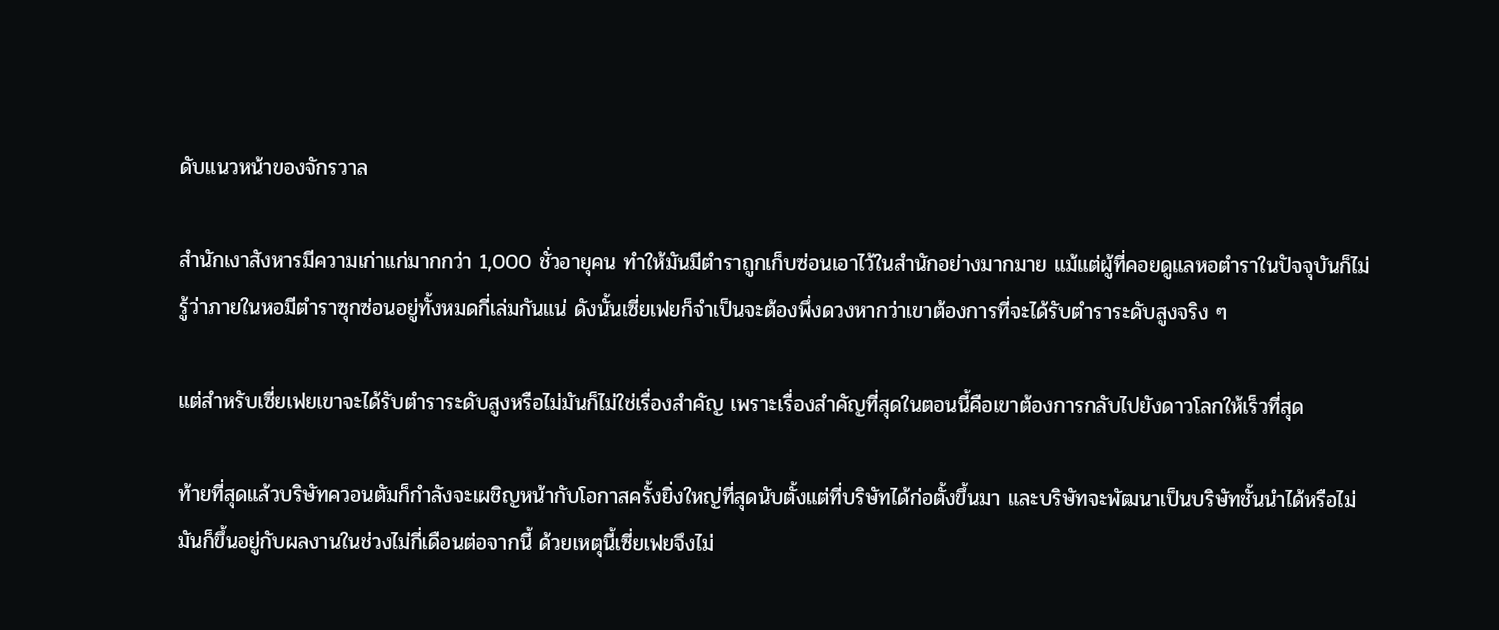ดับแนวหน้าของจักรวาล

สำนักเงาสังหารมีความเก่าแก่มากกว่า 1,000 ชั่วอายุคน ทำให้มันมีตำราถูกเก็บซ่อนเอาไว้ในสำนักอย่างมากมาย แม้แต่ผู้ที่คอยดูแลหอตำราในปัจจุบันก็ไม่รู้ว่าภายในหอมีตำราซุกซ่อนอยู่ทั้งหมดกี่เล่มกันแน่ ดังนั้นเซี่ยเฟยก็จำเป็นจะต้องพึ่งดวงหากว่าเขาต้องการที่จะได้รับตำราระดับสูงจริง ๆ

แต่สำหรับเซี่ยเฟยเขาจะได้รับตำราระดับสูงหรือไม่มันก็ไม่ใช่เรื่องสำคัญ เพราะเรื่องสำคัญที่สุดในตอนนี้คือเขาต้องการกลับไปยังดาวโลกให้เร็วที่สุด

ท้ายที่สุดแล้วบริษัทควอนตัมก็กำลังจะเผชิญหน้ากับโอกาสครั้งยิ่งใหญ่ที่สุดนับตั้งแต่ที่บริษัทได้ก่อตั้งขึ้นมา และบริษัทจะพัฒนาเป็นบริษัทชั้นนำได้หรือไม่ มันก็ขึ้นอยู่กับผลงานในช่วงไม่กี่เดือนต่อจากนี้ ด้วยเหตุนี้เซี่ยเฟยจึงไม่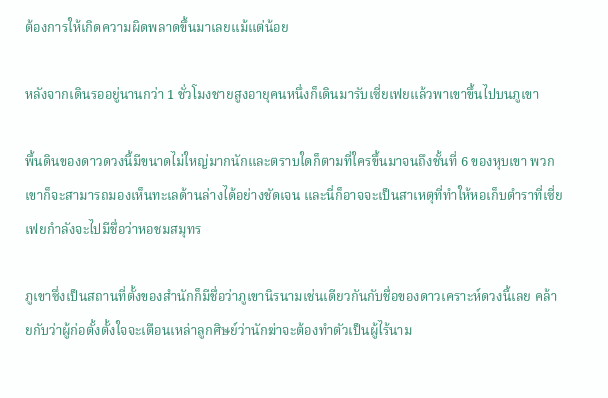ต้องการให้เกิดความผิดพลาดขึ้นมาเลยแม้แต่น้อย

หลังจากเดินรออยู่นานกว่า 1 ชั่วโมงชายสูงอายุคนหนึ่งก็เดินมารับเซี่ยเฟยแล้วพาเขาขึ้นไปบนภูเขา

พื้นดินของดาวดวงนี้มีขนาดไม่ใหญ่มากนักและตราบใดก็ตามที่ใครขึ้นมาจนถึงชั้นที่ 6 ของหุบเขา พวกเขาก็จะสามารถมองเห็นทะเลด้านล่างได้อย่างชัดเจน และนี่ก็อาจจะเป็นสาเหตุที่ทำให้หอเก็บตำราที่เซี่ยเฟยกำลังจะไปมีชื่อว่าหอชมสมุทร

ภูเขาซึ่งเป็นสถานที่ตั้งของสำนักก็มีชื่อว่าภูเขานิรนามเช่นเดียวกันกับชื่อของดาวเคราะห์ดวงนี้เลย คล้ายกับว่าผู้ก่อตั้งตั้งใจจะเตือนเหล่าลูกศิษย์ว่านักฆ่าจะต้องทำตัวเป็นผู้ไร้นาม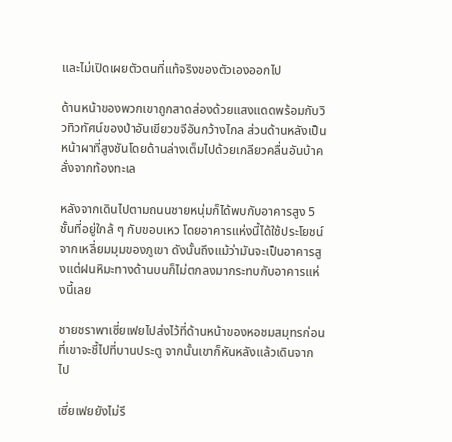และไม่เปิดเผยตัวตนที่แท้จริงของตัวเองออกไป

ด้านหน้าของพวกเขาถูกสาดส่องด้วยแสงแดดพร้อมกับวิวทิวทัศน์ของป่าอันเขียวขจีอันกว้างไกล ส่วนด้านหลังเป็นหน้าผาที่สูงชันโดยด้านล่างเต็มไปด้วยเกลียวคลื่นอันบ้าคลั่งจากท้องทะเล

หลังจากเดินไปตามถนนชายหนุ่มก็ได้พบกับอาคารสูง 5 ชั้นที่อยู่ใกล้ ๆ กับขอบเหว โดยอาคารแห่งนี้ได้ใช้ประโยชน์จากเหลี่ยมมุมของภูเขา ดังนั้นถึงแม้ว่ามันจะเป็นอาคารสูงแต่ฝนหิมะทางด้านบนก็ไม่ตกลงมากระทบกับอาคารแห่งนี้เลย

ชายชราพาเซี่ยเฟยไปส่งไว้ที่ด้านหน้าของหอชมสมุทรก่อนที่เขาจะชี้ไปที่บานประตู จากนั้นเขาก็หันหลังแล้วเดินจากไป

เซี่ยเฟยยังไม่รี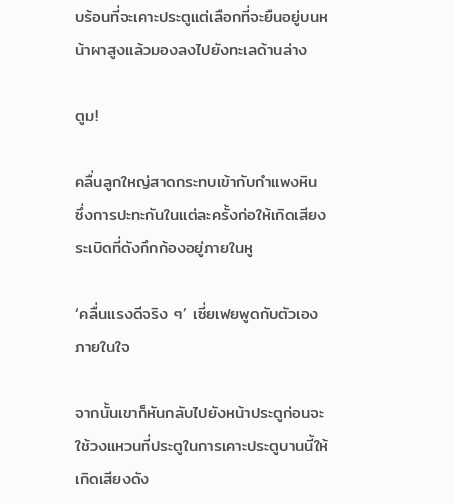บร้อนที่จะเคาะประตูแต่เลือกที่จะยืนอยู่บนหน้าผาสูงแล้วมองลงไปยังทะเลด้านล่าง

ตูม!

คลื่นลูกใหญ่สาดกระทบเข้ากับกำแพงหิน ซึ่งการปะทะกันในแต่ละครั้งก่อให้เกิดเสียงระเบิดที่ดังกึกก้องอยู่ภายในหู

‘คลื่นแรงดีจริง ๆ’ เซี่ยเฟยพูดกับตัวเองภายในใจ

จากนั้นเขาก็หันกลับไปยังหน้าประตูก่อนจะใช้วงแหวนที่ประตูในการเคาะประตูบานนี้ให้เกิดเสียงดัง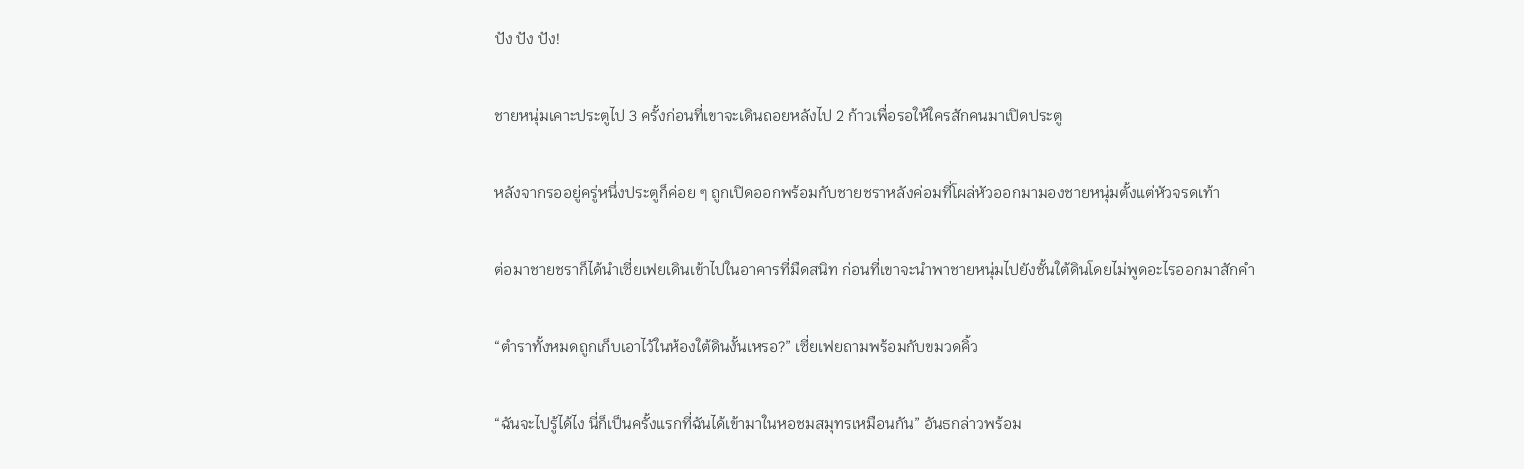ปัง ปัง ปัง!

ชายหนุ่มเคาะประตูไป 3 ครั้งก่อนที่เขาจะเดินถอยหลังไป 2 ก้าวเพื่อรอให้ใครสักคนมาเปิดประตู

หลังจากรออยู่ครู่หนึ่งประตูก็ค่อย ๆ ถูกเปิดออกพร้อมกับชายชราหลังค่อมที่โผล่หัวออกมามองชายหนุ่มตั้งแต่หัวจรดเท้า

ต่อมาชายชราก็ได้นำเซี่ยเฟยเดินเข้าไปในอาคารที่มืดสนิท ก่อนที่เขาจะนำพาชายหนุ่มไปยังชั้นใต้ดินโดยไม่พูดอะไรออกมาสักคำ

“ตำราทั้งหมดถูกเก็บเอาไว้ในห้องใต้ดินงั้นเหรอ?” เซี่ยเฟยถามพร้อมกับขมวดคิ้ว

“ฉันจะไปรู้ได้ไง นี่ก็เป็นครั้งแรกที่ฉันได้เข้ามาในหอชมสมุทรเหมือนกัน” อันธกล่าวพร้อม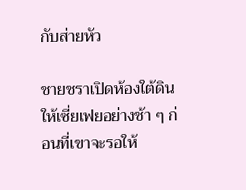กับส่ายหัว

ชายชราเปิดห้องใต้ดินให้เซี่ยเฟยอย่างช้า ๆ ก่อนที่เขาจะรอให้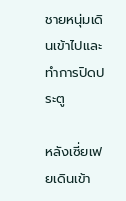ชายหนุ่มเดินเข้าไปและทำการปิดประตู

หลังเซี่ยเฟยเดินเข้า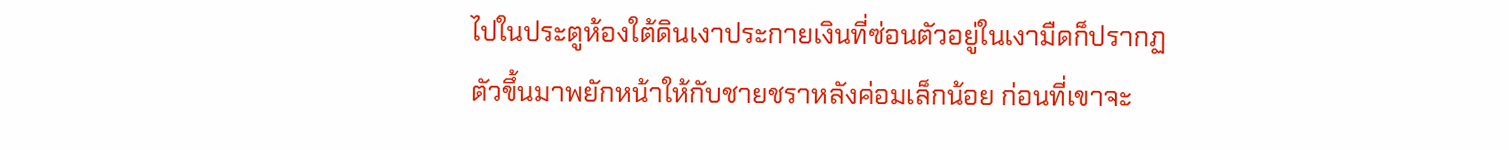ไปในประตูห้องใต้ดินเงาประกายเงินที่ซ่อนตัวอยู่ในเงามืดก็ปรากฏตัวขึ้นมาพยักหน้าให้กับชายชราหลังค่อมเล็กน้อย ก่อนที่เขาจะ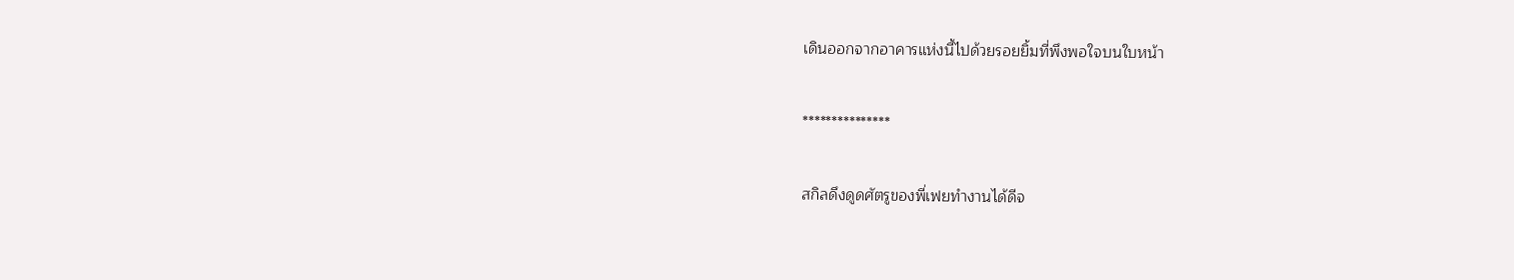เดินออกจากอาคารแห่งนี้ไปด้วยรอยยิ้มที่พึงพอใจบนใบหน้า

***************

สกิลดึงดูดศัตรูของพี่เฟยทำงานได้ดีจ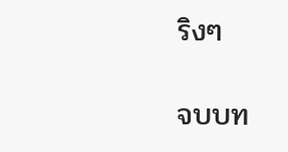ริงๆ

จบบท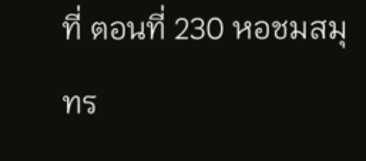ที่ ตอนที่ 230 หอชมสมุทร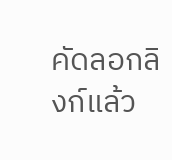คัดลอกลิงก์แล้ว